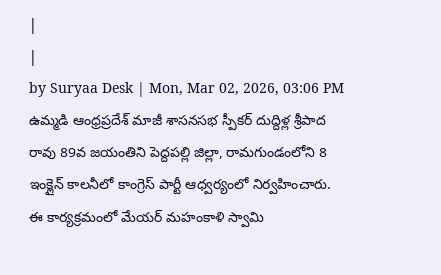|
|
by Suryaa Desk | Mon, Mar 02, 2026, 03:06 PM
ఉమ్మడి ఆంధ్రప్రదేశ్ మాజీ శాసనసభ స్పీకర్ దుద్దిళ్ల శ్రీపాద రావు 89వ జయంతిని పెద్దపల్లి జిల్లా, రామగుండంలోని 8 ఇంక్లైన్ కాలనీలో కాంగ్రెస్ పార్టీ ఆధ్వర్యంలో నిర్వహించారు. ఈ కార్యక్రమంలో మేయర్ మహంకాళి స్వామి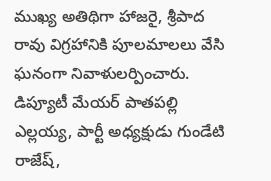ముఖ్య అతిథిగా హాజరై, శ్రీపాద రావు విగ్రహానికి పూలమాలలు వేసి ఘనంగా నివాళులర్పించారు. డిప్యూటీ మేయర్ పాతపల్లి ఎల్లయ్య, పార్టీ అధ్యక్షుడు గుండేటి రాజేష్,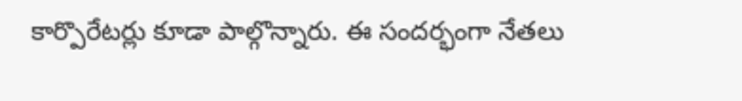కార్పొరేటర్లు కూడా పాల్గొన్నారు. ఈ సందర్భంగా నేతలు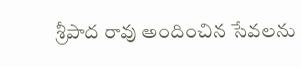శ్రీపాద రావు అందించిన సేవలను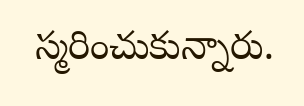స్మరించుకున్నారు.